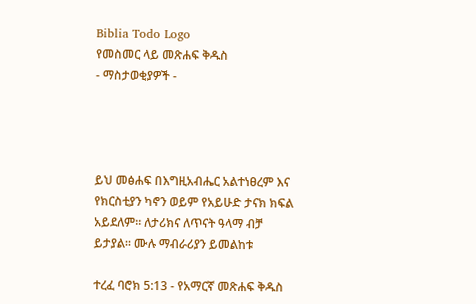Biblia Todo Logo
የመስመር ላይ መጽሐፍ ቅዱስ
- ማስታወቂያዎች -




ይህ መፅሐፍ በእግዚአብሔር አልተነፀረም እና የክርስቲያን ካኖን ወይም የአይሁድ ታናክ ክፍል አይደለም። ለታሪክና ለጥናት ዓላማ ብቻ ይታያል። ሙሉ ማብራሪያን ይመልከቱ

ተረፈ ባሮክ 5:13 - የአማርኛ መጽሐፍ ቅዱስ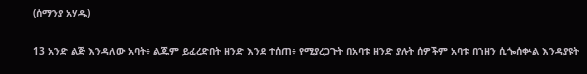(ሰማንያ አሃዱ)

13 አንድ ልጅ እንዳለው አባት፥ ልጁም ይፈረድበት ዘንድ እንደ ተሰጠ፥ የሚያረጋጉት በአባቱ ዘንድ ያሉት ሰዎችም አባቱ በኀዘን ሲጐሰቍል እንዳያዩት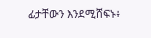ፊታቸውን እንደሚሸፍኑ፥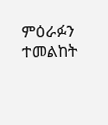ምዕራፉን ተመልከት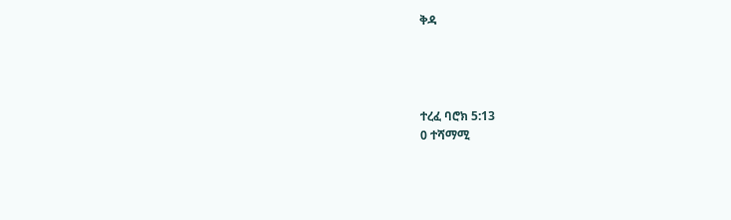ቅዳ




ተረፈ ባሮክ 5:13
0 ተሻማሚ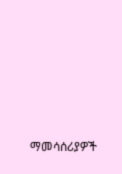ማመሳሰሪያዎች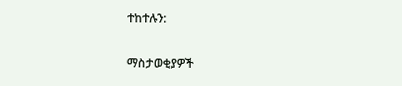ተከተሉን:

ማስታወቂያዎች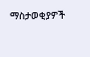ማስታወቂያዎች